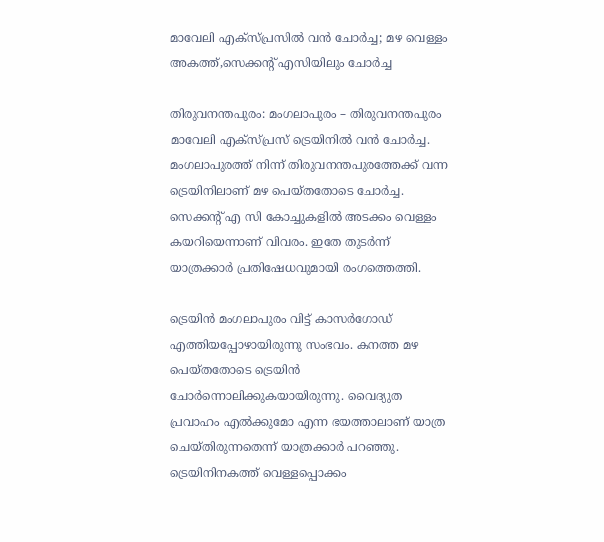മാവേലി എക്‌സ്പ്രസില്‍ വന്‍ ചോര്‍ച്ച; മഴ വെള്ളം അകത്ത്,സെക്കന്റ് എസിയിലും ചോര്‍ച്ച

തിരുവനന്തപുരം: മംഗലാപുരം – തിരുവനന്തപുരം മാവേലി എക്‌സ്പ്രസ് ട്രെയിനില്‍ വന്‍ ചോര്‍ച്ച. മംഗലാപുരത്ത് നിന്ന് തിരുവനന്തപുരത്തേക്ക് വന്ന ട്രെയിനിലാണ് മഴ പെയ്തതോടെ ചോര്‍ച്ച. സെക്കന്റ് എ സി കോച്ചുകളില്‍ അടക്കം വെള്ളം കയറിയെന്നാണ് വിവരം. ഇതേ തുടര്‍ന്ന് യാത്രക്കാര്‍ പ്രതിഷേധവുമായി രംഗത്തെത്തി.

ട്രെയിന്‍ മംഗലാപുരം വിട്ട് കാസര്‍ഗോഡ് എത്തിയപ്പോഴായിരുന്നു സംഭവം. കനത്ത മഴ പെയ്തതോടെ ട്രെയിന്‍ ചോര്‍ന്നൊലിക്കുകയായിരുന്നു. വൈദ്യുത പ്രവാഹം എല്‍ക്കുമോ എന്ന ഭയത്താലാണ് യാത്ര ചെയ്തിരുന്നതെന്ന് യാത്രക്കാര്‍ പറഞ്ഞു. ട്രെയിനിനകത്ത് വെള്ളപ്പൊക്കം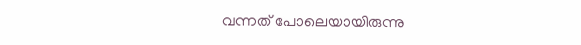വന്നത് പോലെയായിരുന്നു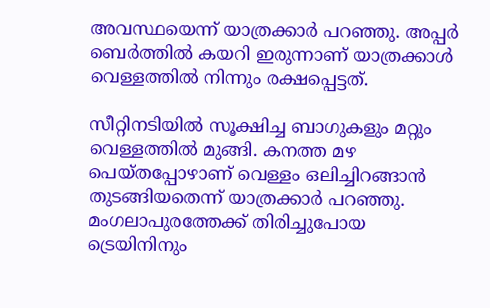അവസ്ഥയെന്ന് യാത്രക്കാര്‍ പറഞ്ഞു. അപ്പര്‍ ബെര്‍ത്തില്‍ കയറി ഇരുന്നാണ് യാത്രക്കാള്‍ വെള്ളത്തില്‍ നിന്നും രക്ഷപ്പെട്ടത്.

സീറ്റിനടിയില്‍ സൂക്ഷിച്ച ബാഗുകളും മറ്റും വെള്ളത്തില്‍ മുങ്ങി. കനത്ത മഴ പെയ്തപ്പോഴാണ് വെള്ളം ഒലിച്ചിറങ്ങാന്‍ തുടങ്ങിയതെന്ന് യാത്രക്കാര്‍ പറഞ്ഞു. മംഗലാപുരത്തേക്ക് തിരിച്ചുപോയ ട്രെയിനിനും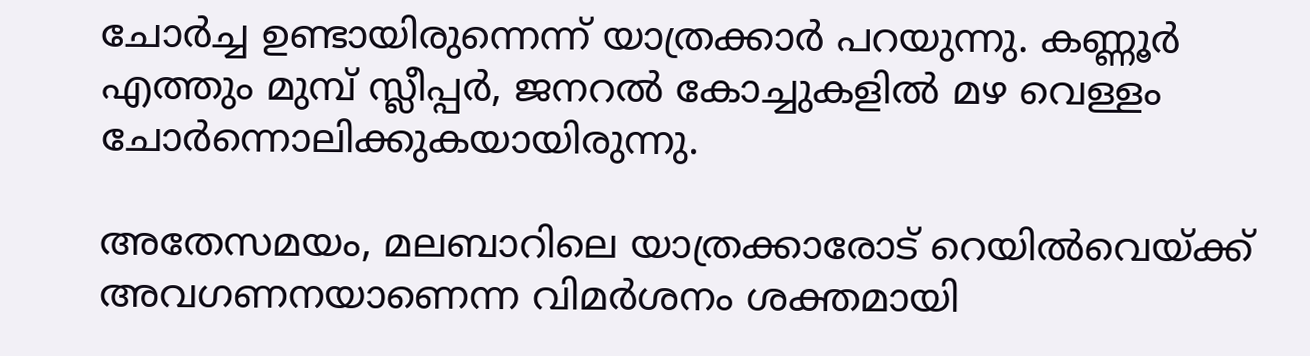ചോര്‍ച്ച ഉണ്ടായിരുന്നെന്ന് യാത്രക്കാര്‍ പറയുന്നു. കണ്ണൂര്‍ എത്തും മുമ്പ് സ്ലീപ്പര്‍, ജനറല്‍ കോച്ചുകളില്‍ മഴ വെള്ളം ചോര്‍ന്നൊലിക്കുകയായിരുന്നു.

അതേസമയം, മലബാറിലെ യാത്രക്കാരോട് റെയില്‍വെയ്ക്ക് അവഗണനയാണെന്ന വിമര്‍ശനം ശക്തമായി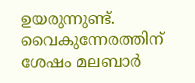ഉയരുന്നുണ്ട്. വൈകുന്നേരത്തിന് ശേഷം മലബാര്‍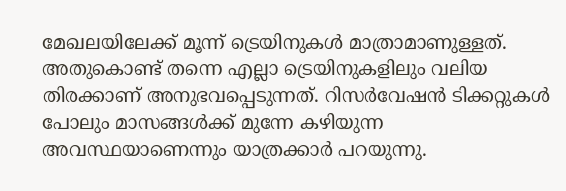മേഖലയിലേക്ക് മൂന്ന് ട്രെയിനുകള്‍ മാത്രാമാണുള്ളത്. അതുകൊണ്ട് തന്നെ എല്ലാ ട്രെയിനുകളിലും വലിയ തിരക്കാണ് അനുഭവപ്പെടുന്നത്. റിസര്‍വേഷന്‍ ടിക്കറ്റുകള്‍ പോലും മാസങ്ങള്‍ക്ക് മുന്നേ കഴിയുന്ന അവസ്ഥയാണെന്നും യാത്രക്കാര്‍ പറയുന്നു.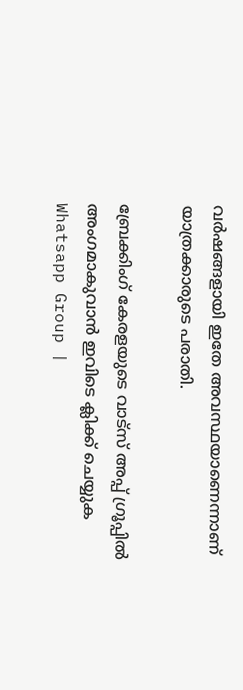വര്‍ഷങ്ങളായി ഇതേ അവസ്ഥയാണെന്നാണ് യാത്രക്കാരുടെ പരാതി.

ബ്രേക്കിംഗ് കേരളയുടെ വാട്സ് അപ്പ് ഗ്രൂപ്പിൽ അംഗമാകുവാൻ ഇവിടെ ക്ലിക്ക് ചെയ്യുക Whatsapp Group |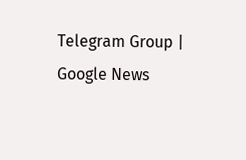Telegram Group | Google News